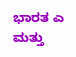ಭಾರತ ಎ ಮತ್ತು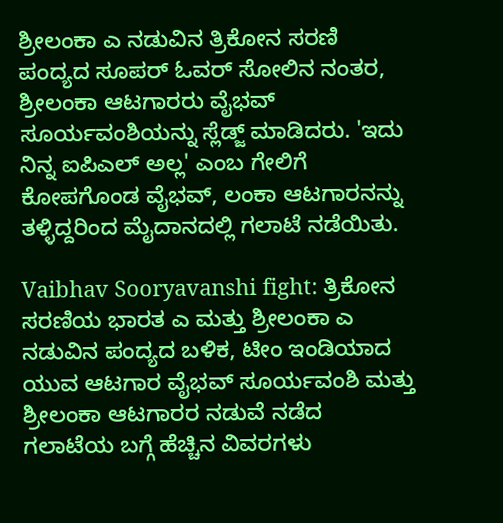ಶ್ರೀಲಂಕಾ ಎ ನಡುವಿನ ತ್ರಿಕೋನ ಸರಣಿ ಪಂದ್ಯದ ಸೂಪರ್ ಓವರ್ ಸೋಲಿನ ನಂತರ, ಶ್ರೀಲಂಕಾ ಆಟಗಾರರು ವೈಭವ್ ಸೂರ್ಯವಂಶಿಯನ್ನು ಸ್ಲೆಡ್ಜ್ ಮಾಡಿದರು. 'ಇದು ನಿನ್ನ ಐಪಿಎಲ್ ಅಲ್ಲ' ಎಂಬ ಗೇಲಿಗೆ ಕೋಪಗೊಂಡ ವೈಭವ್, ಲಂಕಾ ಆಟಗಾರನನ್ನು ತಳ್ಳಿದ್ದರಿಂದ ಮೈದಾನದಲ್ಲಿ ಗಲಾಟೆ ನಡೆಯಿತು.

Vaibhav Sooryavanshi fight: ತ್ರಿಕೋನ ಸರಣಿಯ ಭಾರತ ಎ ಮತ್ತು ಶ್ರೀಲಂಕಾ ಎ ನಡುವಿನ ಪಂದ್ಯದ ಬಳಿಕ, ಟೀಂ ಇಂಡಿಯಾದ ಯುವ ಆಟಗಾರ ವೈಭವ್ ಸೂರ್ಯವಂಶಿ ಮತ್ತು ಶ್ರೀಲಂಕಾ ಆಟಗಾರರ ನಡುವೆ ನಡೆದ ಗಲಾಟೆಯ ಬಗ್ಗೆ ಹೆಚ್ಚಿನ ವಿವರಗಳು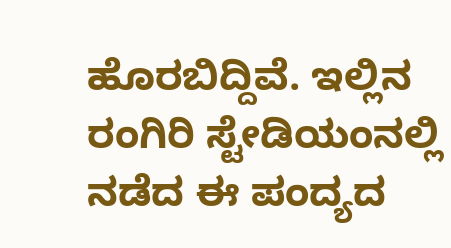ಹೊರಬಿದ್ದಿವೆ. ಇಲ್ಲಿನ ರಂಗಿರಿ ಸ್ಟೇಡಿಯಂನಲ್ಲಿ ನಡೆದ ಈ ಪಂದ್ಯದ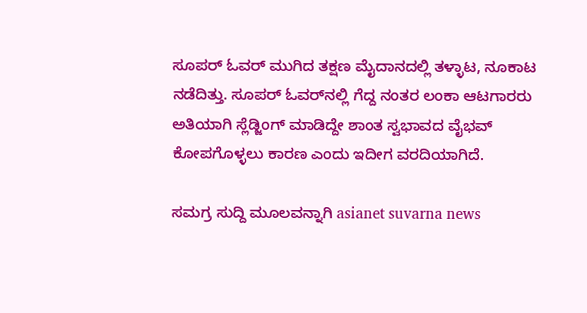ಸೂಪರ್ ಓವರ್ ಮುಗಿದ ತಕ್ಷಣ ಮೈದಾನದಲ್ಲಿ ತಳ್ಳಾಟ, ನೂಕಾಟ ನಡೆದಿತ್ತು. ಸೂಪರ್ ಓವರ್‌ನಲ್ಲಿ ಗೆದ್ದ ನಂತರ ಲಂಕಾ ಆಟಗಾರರು ಅತಿಯಾಗಿ ಸ್ಲೆಡ್ಜಿಂಗ್ ಮಾಡಿದ್ದೇ ಶಾಂತ ಸ್ವಭಾವದ ವೈಭವ್ ಕೋಪಗೊಳ್ಳಲು ಕಾರಣ ಎಂದು ಇದೀಗ ವರದಿಯಾಗಿದೆ.

ಸಮಗ್ರ ಸುದ್ದಿ ಮೂಲವನ್ನಾಗಿ asianet suvarna news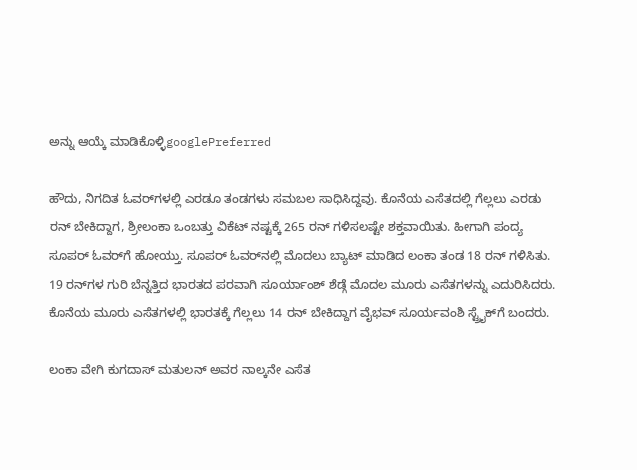ಅನ್ನು ಆಯ್ಕೆ ಮಾಡಿಕೊಳ್ಳಿgooglePreferred

ಹೌದು, ನಿಗದಿತ ಓವರ್‌ಗಳಲ್ಲಿ ಎರಡೂ ತಂಡಗಳು ಸಮಬಲ ಸಾಧಿಸಿದ್ದವು. ಕೊನೆಯ ಎಸೆತದಲ್ಲಿ ಗೆಲ್ಲಲು ಎರಡು ರನ್ ಬೇಕಿದ್ದಾಗ, ಶ್ರೀಲಂಕಾ ಒಂಬತ್ತು ವಿಕೆಟ್ ನಷ್ಟಕ್ಕೆ 265 ರನ್ ಗಳಿಸಲಷ್ಟೇ ಶಕ್ತವಾಯಿತು. ಹೀಗಾಗಿ ಪಂದ್ಯ ಸೂಪರ್ ಓವರ್‌ಗೆ ಹೋಯ್ತು. ಸೂಪರ್ ಓವರ್‌ನಲ್ಲಿ ಮೊದಲು ಬ್ಯಾಟ್ ಮಾಡಿದ ಲಂಕಾ ತಂಡ 18 ರನ್ ಗಳಿಸಿತು. 19 ರನ್‌ಗಳ ಗುರಿ ಬೆನ್ನತ್ತಿದ ಭಾರತದ ಪರವಾಗಿ ಸೂರ್ಯಾಂಶ್ ಶೆಡ್ಗೆ ಮೊದಲ ಮೂರು ಎಸೆತಗಳನ್ನು ಎದುರಿಸಿದರು. ಕೊನೆಯ ಮೂರು ಎಸೆತಗಳಲ್ಲಿ ಭಾರತಕ್ಕೆ ಗೆಲ್ಲಲು 14 ರನ್ ಬೇಕಿದ್ದಾಗ ವೈಭವ್ ಸೂರ್ಯವಂಶಿ ಸ್ಟ್ರೈಕ್‌ಗೆ ಬಂದರು.

ಲಂಕಾ ವೇಗಿ ಕುಗದಾಸ್ ಮತುಲನ್ ಅವರ ನಾಲ್ಕನೇ ಎಸೆತ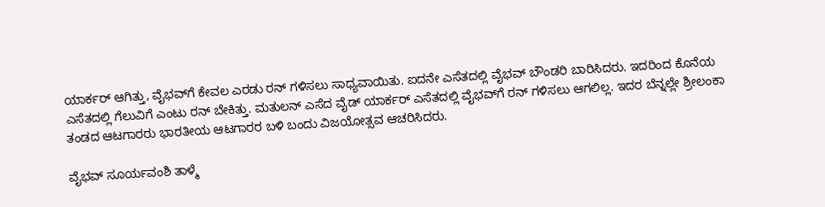ಯಾರ್ಕರ್ ಆಗಿತ್ತು, ವೈಭವ್‌ಗೆ ಕೇವಲ ಎರಡು ರನ್ ಗಳಿಸಲು ಸಾಧ್ಯವಾಯಿತು. ಐದನೇ ಎಸೆತದಲ್ಲಿ ವೈಭವ್ ಬೌಂಡರಿ ಬಾರಿಸಿದರು. ಇದರಿಂದ ಕೊನೆಯ ಎಸೆತದಲ್ಲಿ ಗೆಲುವಿಗೆ ಎಂಟು ರನ್ ಬೇಕಿತ್ತು. ಮತುಲನ್ ಎಸೆದ ವೈಡ್ ಯಾರ್ಕರ್ ಎಸೆತದಲ್ಲಿ ವೈಭವ್‌ಗೆ ರನ್ ಗಳಿಸಲು ಆಗಲಿಲ್ಲ. ಇದರ ಬೆನ್ನಲ್ಲೇ ಶ್ರೀಲಂಕಾ ತಂಡದ ಆಟಗಾರರು ಭಾರತೀಯ ಆಟಗಾರರ ಬಳಿ ಬಂದು ವಿಜಯೋತ್ಸವ ಆಚರಿಸಿದರು.

ವೈಭವ್ ಸೂರ್ಯವಂಶಿ ತಾಳ್ಮೆ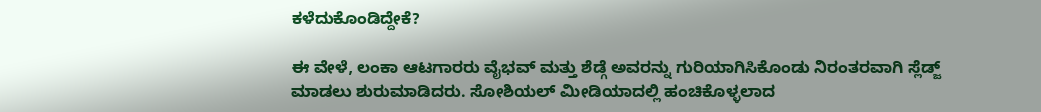ಕಳೆದುಕೊಂಡಿದ್ದೇಕೆ?

ಈ ವೇಳೆ, ಲಂಕಾ ಆಟಗಾರರು ವೈಭವ್ ಮತ್ತು ಶೆಡ್ಗೆ ಅವರನ್ನು ಗುರಿಯಾಗಿಸಿಕೊಂಡು ನಿರಂತರವಾಗಿ ಸ್ಲೆಡ್ಜ್ ಮಾಡಲು ಶುರುಮಾಡಿದರು. ಸೋಶಿಯಲ್ ಮೀಡಿಯಾದಲ್ಲಿ ಹಂಚಿಕೊಳ್ಳಲಾದ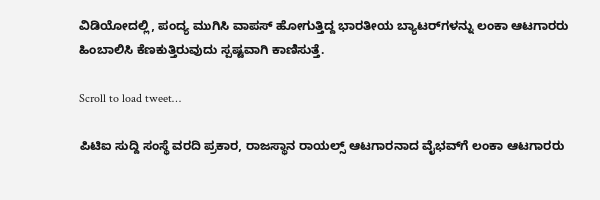ವಿಡಿಯೋದಲ್ಲಿ, ಪಂದ್ಯ ಮುಗಿಸಿ ವಾಪಸ್ ಹೋಗುತ್ತಿದ್ದ ಭಾರತೀಯ ಬ್ಯಾಟರ್‌ಗಳನ್ನು ಲಂಕಾ ಆಟಗಾರರು ಹಿಂಬಾಲಿಸಿ ಕೆಣಕುತ್ತಿರುವುದು ಸ್ಪಷ್ಟವಾಗಿ ಕಾಣಿಸುತ್ತೆ.

Scroll to load tweet…

ಪಿಟಿಐ ಸುದ್ದಿ ಸಂಸ್ಥೆ ವರದಿ ಪ್ರಕಾರ, ರಾಜಸ್ಥಾನ ರಾಯಲ್ಸ್ ಆಟಗಾರನಾದ ವೈಭವ್‌ಗೆ ಲಂಕಾ ಆಟಗಾರರು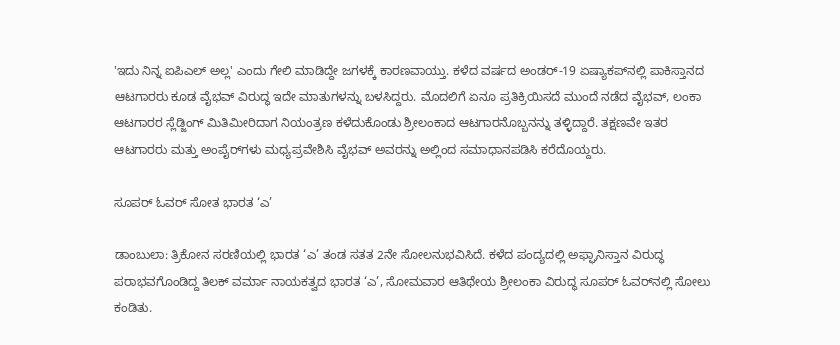'ಇದು ನಿನ್ನ ಐಪಿಎಲ್ ಅಲ್ಲ' ಎಂದು ಗೇಲಿ ಮಾಡಿದ್ದೇ ಜಗಳಕ್ಕೆ ಕಾರಣವಾಯ್ತು. ಕಳೆದ ವರ್ಷದ ಅಂಡರ್-19 ಏಷ್ಯಾಕಪ್‌ನಲ್ಲಿ ಪಾಕಿಸ್ತಾನದ ಆಟಗಾರರು ಕೂಡ ವೈಭವ್ ವಿರುದ್ಧ ಇದೇ ಮಾತುಗಳನ್ನು ಬಳಸಿದ್ದರು. ಮೊದಲಿಗೆ ಏನೂ ಪ್ರತಿಕ್ರಿಯಿಸದೆ ಮುಂದೆ ನಡೆದ ವೈಭವ್, ಲಂಕಾ ಆಟಗಾರರ ಸ್ಲೆಡ್ಜಿಂಗ್‌ ಮಿತಿಮೀರಿದಾಗ ನಿಯಂತ್ರಣ ಕಳೆದುಕೊಂಡು ಶ್ರೀಲಂಕಾದ ಆಟಗಾರನೊಬ್ಬನನ್ನು ತಳ್ಳಿದ್ದಾರೆ. ತಕ್ಷಣವೇ ಇತರ ಆಟಗಾರರು ಮತ್ತು ಅಂಪೈರ್‌ಗಳು ಮಧ್ಯಪ್ರವೇಶಿಸಿ ವೈಭವ್ ಅವರನ್ನು ಅಲ್ಲಿಂದ ಸಮಾಧಾನಪಡಿಸಿ ಕರೆದೊಯ್ದರು.

ಸೂಪರ್‌ ಓವರ್‌ ಸೋತ ಭಾರತ ‘ಎ’

ಡಾಂಬುಲಾ: ತ್ರಿಕೋನ ಸರಣಿಯಲ್ಲಿ ಭಾರತ ‘ಎ’ ತಂಡ ಸತತ 2ನೇ ಸೋಲನುಭವಿಸಿದೆ. ಕಳೆದ ಪಂದ್ಯದಲ್ಲಿ ಅಫ್ಘಾನಿಸ್ತಾನ ವಿರುದ್ಧ ಪರಾಭವಗೊಂಡಿದ್ದ ತಿಲಕ್‌ ವರ್ಮಾ ನಾಯಕತ್ವದ ಭಾರತ ‘ಎ’, ಸೋಮವಾರ ಆತಿಥೇಯ ಶ್ರೀಲಂಕಾ ವಿರುದ್ಧ ಸೂಪರ್‌ ಓವರ್‌ನಲ್ಲಿ ಸೋಲು ಕಂಡಿತು.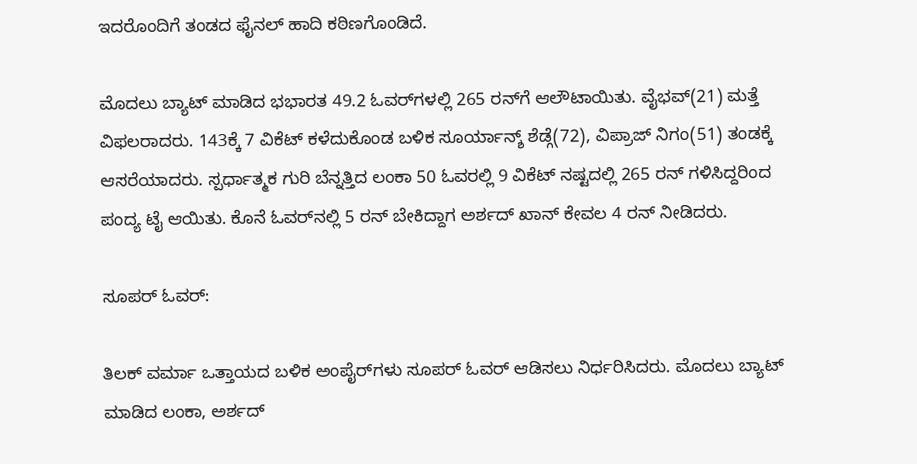ಇದರೊಂದಿಗೆ ತಂಡದ ಫೈನಲ್‌ ಹಾದಿ ಕಠಿಣಗೊಂಡಿದೆ.

ಮೊದಲು ಬ್ಯಾಟ್‌ ಮಾಡಿದ ಭಭಾರತ 49.2 ಓವರ್‌ಗಳಲ್ಲಿ 265 ರನ್‌ಗೆ ಆಲೌಟಾಯಿತು. ವೈಭವ್‌(21) ಮತ್ತೆ ವಿಫಲರಾದರು. 143ಕ್ಕೆ 7 ವಿಕೆಟ್‌ ಕಳೆದುಕೊಂಡ ಬಳಿಕ ಸೂರ್ಯಾನ್ಶ್‌ ಶೆಡ್ಗೆ(72), ವಿಪ್ರಾಜ್‌ ನಿಗಂ(51) ತಂಡಕ್ಕೆ ಆಸರೆಯಾದರು. ಸ್ಪರ್ಧಾತ್ಮಕ ಗುರಿ ಬೆನ್ನತ್ತಿದ ಲಂಕಾ 50 ಓವರಲ್ಲಿ 9 ವಿಕೆಟ್‌ ನಷ್ಟದಲ್ಲಿ 265 ರನ್‌ ಗಳಿಸಿದ್ದರಿಂದ ಪಂದ್ಯ ಟೈ ಆಯಿತು. ಕೊನೆ ಓವರ್‌ನಲ್ಲಿ 5 ರನ್‌ ಬೇಕಿದ್ದಾಗ ಅರ್ಶದ್‌ ಖಾನ್‌ ಕೇವಲ 4 ರನ್‌ ನೀಡಿದರು.

ಸೂಪರ್ ಓವರ್‌:

ತಿಲಕ್‌ ವರ್ಮಾ ಒತ್ತಾಯದ ಬಳಿಕ ಅಂಪೈರ್‌ಗಳು ಸೂಪರ್‌ ಓವರ್‌ ಆಡಿಸಲು ನಿರ್ಧರಿಸಿದರು. ಮೊದಲು ಬ್ಯಾಟ್‌ ಮಾಡಿದ ಲಂಕಾ, ಅರ್ಶದ್‌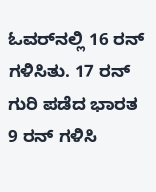ಓವರ್‌ನಲ್ಲಿ 16 ರನ್‌ ಗಳಿಸಿತು. 17 ರನ್‌ ಗುರಿ ಪಡೆದ ಭಾರತ 9 ರನ್‌ ಗಳಿಸಿ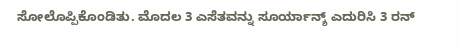ಸೋಲೊಪ್ಪಿಕೊಂಡಿತು. ಮೊದಲ 3 ಎಸೆತವನ್ನು ಸೂರ್ಯಾನ್ಶ್‌ ಎದುರಿಸಿ 3 ರನ್‌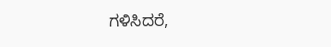ಗಳಿಸಿದರೆ,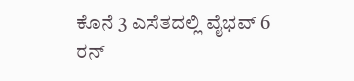ಕೊನೆ 3 ಎಸೆತದಲ್ಲಿ ವೈಭವ್‌ 6 ರನ್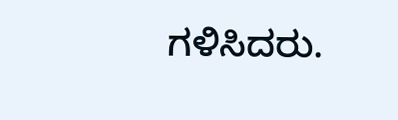ಗಳಿಸಿದರು.